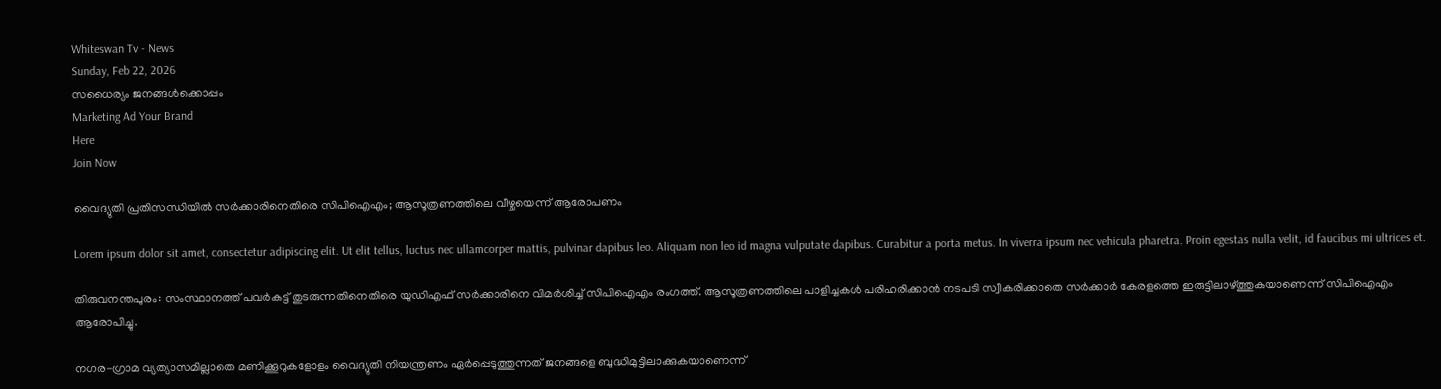Whiteswan Tv - News
Sunday, Feb 22, 2026
സധൈര്യം ജനങ്ങൾക്കൊപ്പം
Marketing Ad Your Brand
Here
Join Now

വൈദ്യുതി പ്രതിസന്ധിയിൽ സർക്കാരിനെതിരെ സിപിഐഎം; ആസൂത്രണത്തിലെ വീഴ്ചയെന്ന് ആരോപണം

Lorem ipsum dolor sit amet, consectetur adipiscing elit. Ut elit tellus, luctus nec ullamcorper mattis, pulvinar dapibus leo. Aliquam non leo id magna vulputate dapibus. Curabitur a porta metus. In viverra ipsum nec vehicula pharetra. Proin egestas nulla velit, id faucibus mi ultrices et.

തിരുവനന്തപുരം: സംസ്ഥാനത്ത് പവർകട്ട് തുടരുന്നതിനെതിരെ യുഡിഎഫ് സർക്കാരിനെ വിമർശിച്ച് സിപിഐഎം രംഗത്ത്. ആസൂത്രണത്തിലെ പാളിച്ചകൾ പരിഹരിക്കാൻ നടപടി സ്വീകരിക്കാതെ സർക്കാർ കേരളത്തെ ഇരുട്ടിലാഴ്ത്തുകയാണെന്ന് സിപിഐഎം ആരോപിച്ചു.

നഗര-ഗ്രാമ വ്യത്യാസമില്ലാതെ മണിക്കൂറുകളോളം വൈദ്യുതി നിയന്ത്രണം ഏർപ്പെടുത്തുന്നത് ജനങ്ങളെ ബുദ്ധിമുട്ടിലാക്കുകയാണെന്ന്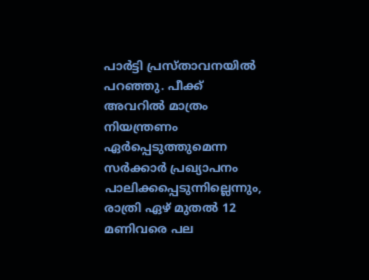പാർട്ടി പ്രസ്താവനയിൽ പറഞ്ഞു. പീക്ക് അവറിൽ മാത്രം നിയന്ത്രണം ഏർപ്പെടുത്തുമെന്ന സർക്കാർ പ്രഖ്യാപനം പാലിക്കപ്പെടുന്നില്ലെന്നും, രാത്രി ഏഴ് മുതൽ 12 മണിവരെ പല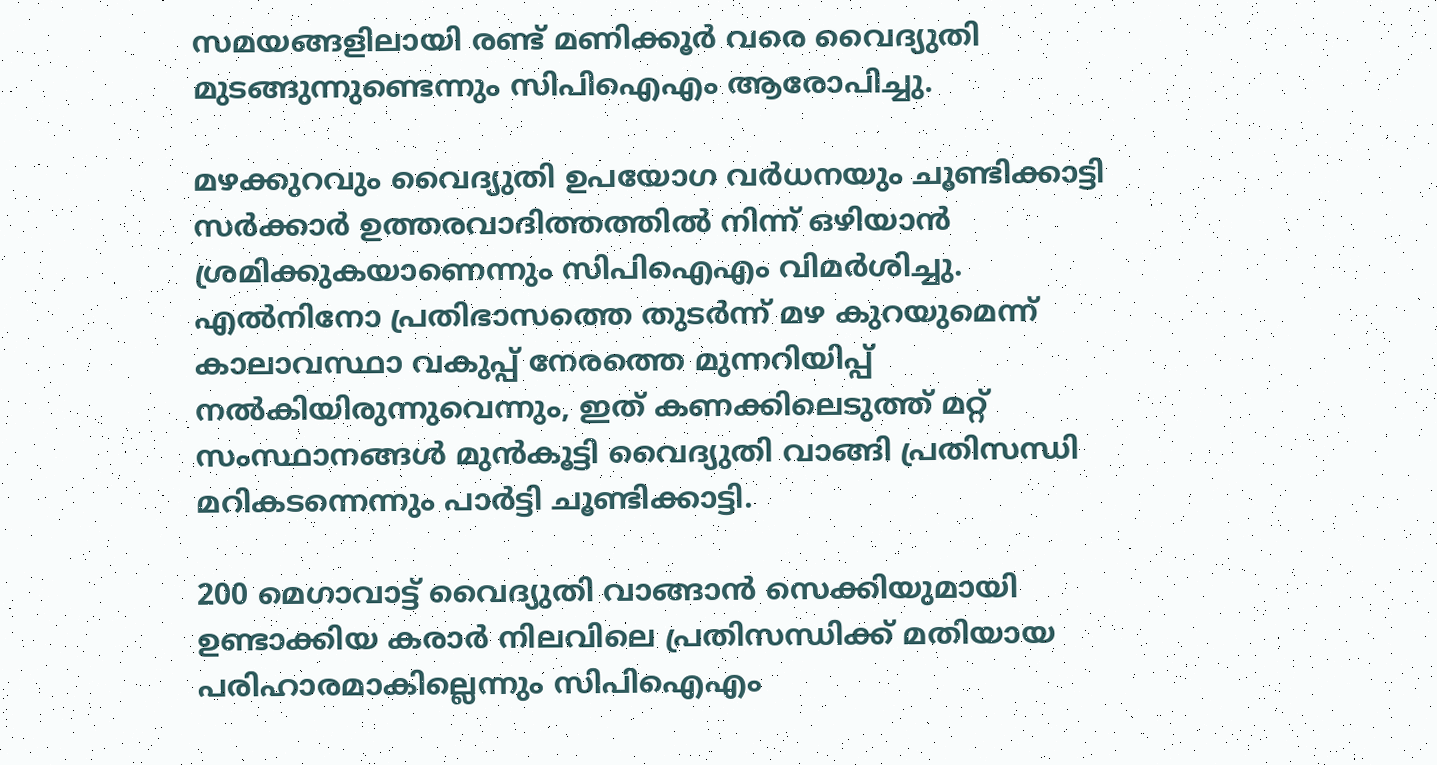സമയങ്ങളിലായി രണ്ട് മണിക്കൂർ വരെ വൈദ്യുതി മുടങ്ങുന്നുണ്ടെന്നും സിപിഐഎം ആരോപിച്ചു.

മഴക്കുറവും വൈദ്യുതി ഉപയോഗ വർധനയും ചൂണ്ടിക്കാട്ടി സർക്കാർ ഉത്തരവാദിത്തത്തിൽ നിന്ന് ഒഴിയാൻ ശ്രമിക്കുകയാണെന്നും സിപിഐഎം വിമർശിച്ചു. എൽനിനോ പ്രതിഭാസത്തെ തുടർന്ന് മഴ കുറയുമെന്ന് കാലാവസ്ഥാ വകുപ്പ് നേരത്തെ മുന്നറിയിപ്പ് നൽകിയിരുന്നുവെന്നും, ഇത് കണക്കിലെടുത്ത് മറ്റ് സംസ്ഥാനങ്ങൾ മുൻകൂട്ടി വൈദ്യുതി വാങ്ങി പ്രതിസന്ധി മറികടന്നെന്നും പാർട്ടി ചൂണ്ടിക്കാട്ടി.

200 മെഗാവാട്ട് വൈദ്യുതി വാങ്ങാൻ സെക്കിയുമായി ഉണ്ടാക്കിയ കരാർ നിലവിലെ പ്രതിസന്ധിക്ക് മതിയായ പരിഹാരമാകില്ലെന്നും സിപിഐഎം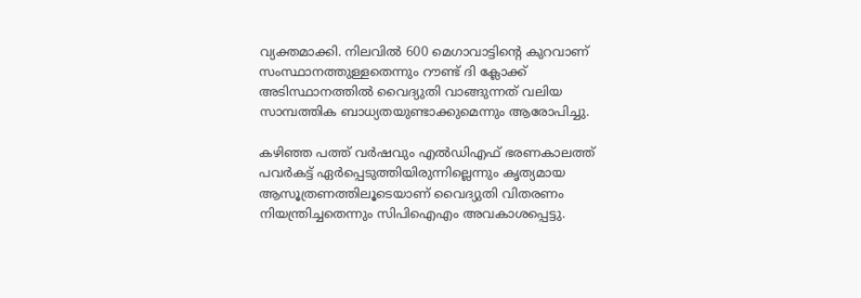വ്യക്തമാക്കി. നിലവിൽ 600 മെഗാവാട്ടിന്റെ കുറവാണ് സംസ്ഥാനത്തുള്ളതെന്നും റൗണ്ട് ദി ക്ലോക്ക് അടിസ്ഥാനത്തിൽ വൈദ്യുതി വാങ്ങുന്നത് വലിയ സാമ്പത്തിക ബാധ്യതയുണ്ടാക്കുമെന്നും ആരോപിച്ചു.

കഴിഞ്ഞ പത്ത് വർഷവും എൽഡിഎഫ് ഭരണകാലത്ത് പവർകട്ട് ഏർപ്പെടുത്തിയിരുന്നില്ലെന്നും കൃത്യമായ ആസൂത്രണത്തിലൂടെയാണ് വൈദ്യുതി വിതരണം നിയന്ത്രിച്ചതെന്നും സിപിഐഎം അവകാശപ്പെട്ടു.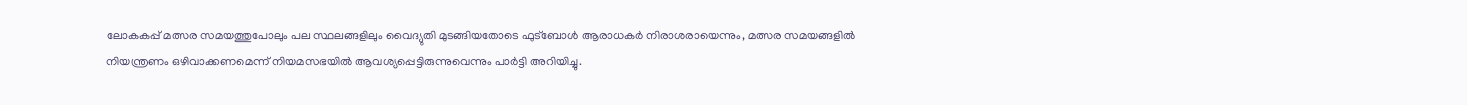ലോകകപ്പ് മത്സര സമയത്തുപോലും പല സ്ഥലങ്ങളിലും വൈദ്യുതി മുടങ്ങിയതോടെ ഫുട്ബോൾ ആരാധകർ നിരാശരായെന്നും, മത്സര സമയങ്ങളിൽ നിയന്ത്രണം ഒഴിവാക്കണമെന്ന് നിയമസഭയിൽ ആവശ്യപ്പെട്ടിരുന്നുവെന്നും പാർട്ടി അറിയിച്ചു.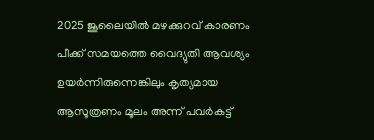2025 ജൂലൈയിൽ മഴക്കുറവ് കാരണം പീക്ക് സമയത്തെ വൈദ്യുതി ആവശ്യം ഉയർന്നിരുന്നെങ്കിലും കൃത്യമായ ആസൂത്രണം മൂലം അന്ന് പവർകട്ട്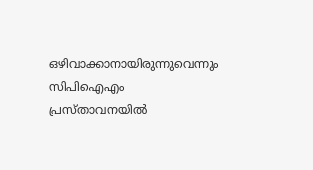ഒഴിവാക്കാനായിരുന്നുവെന്നും സിപിഐഎം പ്രസ്താവനയിൽ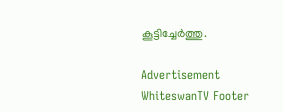കൂട്ടിച്ചേർത്തു.

Advertisement
WhiteswanTV Footer